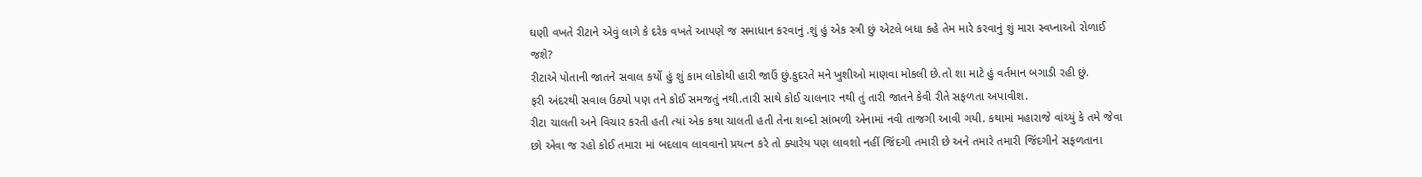ઘણી વખતે રીટાને એવું લાગે કે દરેક વખતે આપણે જ સમાધાન કરવાનું .શું હું એક સ્ત્રી છું એટલે બધા કહે તેમ મારે કરવાનું શું મારા સ્વપ્નાઓ રોળાઈ જશે?
રીટાએ પોતાની જાતને સવાલ કર્યો હું શું કામ લોકોથી હારી જાઉં છું.કુદરતે મને ખુશીઓ માણવા મોકલી છે.તો શા માટે હું વર્તમાન બગાડી રહી છું.
ફરી અંદરથી સવાલ ઉઠ્યો પણ તને કોઈ સમજતું નથી.તારી સાથે કોઈ ચાલનાર નથી તું તારી જાતને કેવી રીતે સફળતા અપાવીશ.
રીટા ચાલતી અને વિચાર કરતી હતી ત્યાં એક કથા ચાલતી હતી તેના શબ્દો સાંભળી એનામાં નવી તાજગી આવી ગયી. કથામાં મહારાજે વાંચ્યું કે તમે જેવા છો એવા જ રહો કોઈ તમારા માં બદલાવ લાવવાનો પ્રયત્ન કરે તો ક્યારેય પણ લાવશો નહીં જિંદગી તમારી છે અને તમારે તમારી જિંદગીને સફળતાના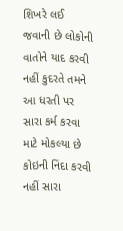શિખરે લઈ જવાની છે લોકોની વાતોને યાદ કરવી નહીં કુદરતે તમને આ ધરતી પર સારા કર્મ કરવા માટે મોકલ્યા છે કોઇની નિંદા કરવી નહીં સારા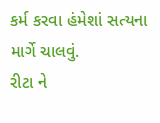કર્મ કરવા હંમેશાં સત્યના માર્ગે ચાલવું.
રીટા ને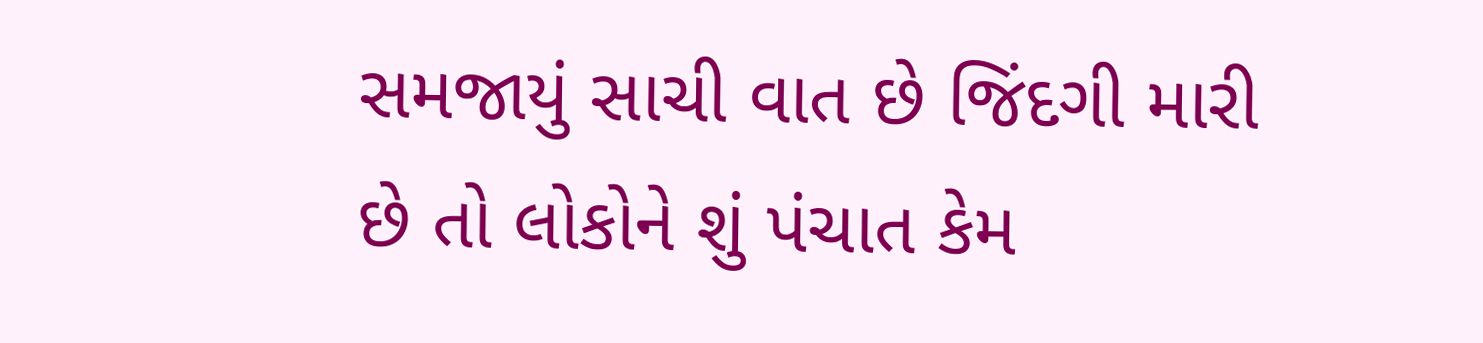સમજાયું સાચી વાત છે જિંદગી મારી છે તો લોકોને શું પંચાત કેમ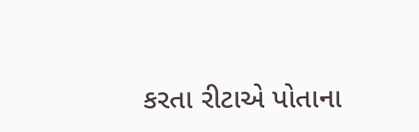કરતા રીટાએ પોતાના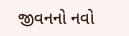જીવનનો નવો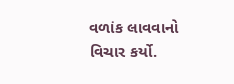વળાંક લાવવાનો વિચાર કર્યો.